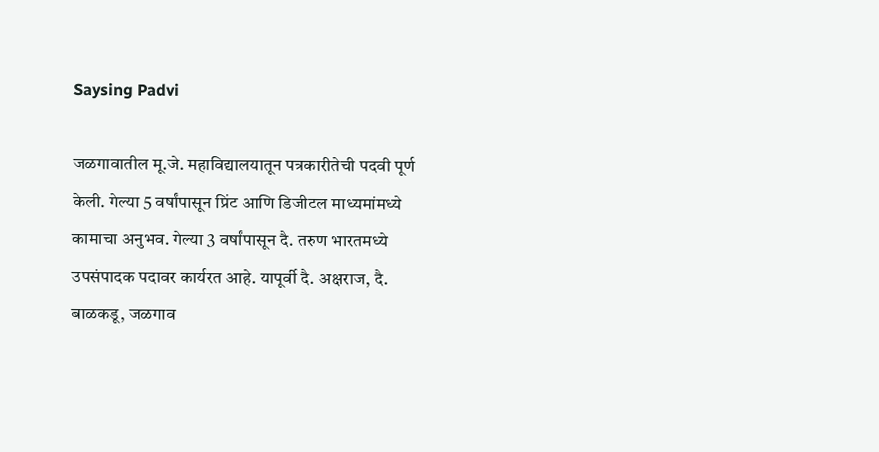Saysing Padvi

जळगावातील मू.जे. महाविद्यालयातून पत्रकारीतेची पदवी पूर्ण केली. गेल्या 5 वर्षांपासून प्रिंट आणि डिजीटल माध्यमांमध्ये कामाचा अनुभव. गेल्या 3 वर्षांपासून दै. तरुण भारतमध्ये उपसंपादक पदावर कार्यरत आहे. यापूर्वी दै. अक्षराज, दै. बाळकडू, जळगाव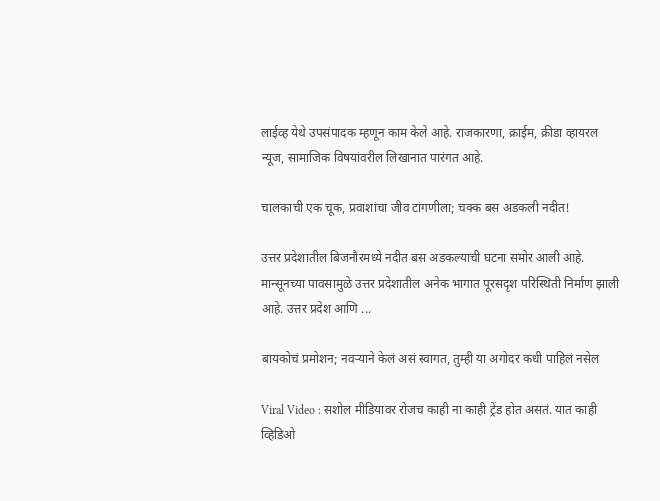लाईव्ह येथे उपसंपादक म्हणून काम केले आहे. राजकारणा, क्राईम, क्रीडा व्हायरल न्यूज, सामाजिक विषयांवरील लिखानात पारंगत आहे.

चालकाची एक चूक, प्रवाशांचा जीव टांगणीला; चक्क बस अडकली नदीत!

उत्तर प्रदेशातील बिजनौरमध्ये नदीत बस अडकल्याची घटना समोर आली आहे. मान्सूनच्या पावसामुळे उत्तर प्रदेशातील अनेक भागात पूरसदृश परिस्थिती निर्माण झाली आहे. उत्तर प्रदेश आणि ...

बायकोचं प्रमोशन; नवऱ्याने केलं असं स्वागत, तुम्ही या अगोदर कधी पाहिलं नसेल

Viral Video : सशोल मीडियावर रोजच काही ना काही ट्रेंड होत असतं. यात काही व्हिडिओ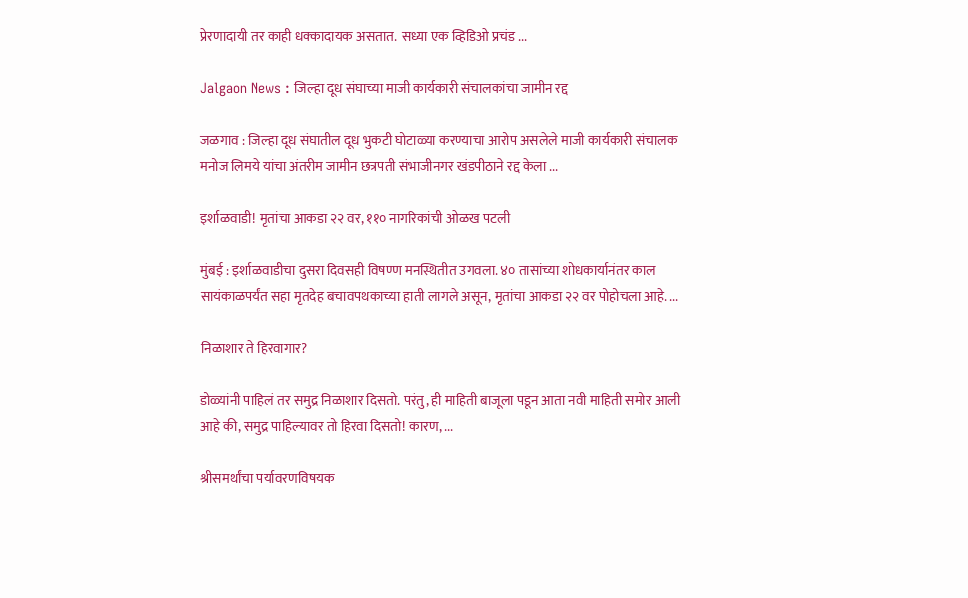प्रेरणादायी तर काही धक्कादायक असतात.  सध्या एक व्हिडिओ प्रचंड ...

Jalgaon News : जिल्हा दूध संघाच्या माजी कार्यकारी संचालकांचा जामीन रद्द

जळगाव : जिल्हा दूध संघातील दूध भुकटी घोटाळ्या करण्याचा आरोप असलेले माजी कार्यकारी संचालक मनोज लिमये यांचा अंतरीम जामीन छत्रपती संभाजीनगर खंडपीठाने रद्द केला ...

इर्शाळवाडी! मृतांचा आकडा २२ वर, ११० नागरिकांची ओळख पटली

मुंबई : इर्शाळवाडीचा दुसरा दिवसही विषण्ण मनस्थितीत उगवला. ४० तासांच्या शोधकार्यानंतर काल सायंकाळपर्यंत सहा मृतदेह बचावपथकाच्या हाती लागले असून, मृतांचा आकडा २२ वर पोहोचला आहे. ...

निळाशार ते हिरवागार?

डोळ्यांनी पाहिलं तर समुद्र निळाशार दिसतो. परंतु, ही माहिती बाजूला पडून आता नवी माहिती समोर आली आहे की, समुद्र पाहिल्यावर तो हिरवा दिसतो! कारण, ...

श्रीसमर्थांचा पर्यावरणविषयक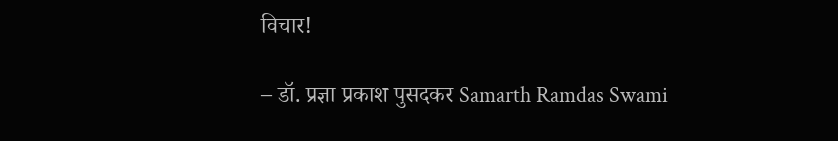विचार!

– डॉ. प्रज्ञा प्रकाश पुसदकर Samarth Ramdas Swami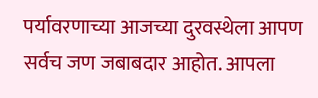पर्यावरणाच्या आजच्या दुरवस्थेला आपण सर्वच जण जबाबदार आहोत. आपला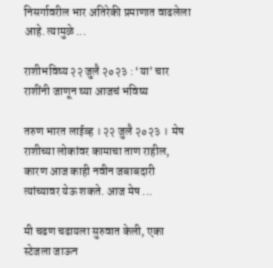निसर्गावरील भार अतिरेकी प्रमाणात वाढलेला आहे. त्यामुळे ...

राशीभविष्य २२ जुलै २०२३ : ‘या’ चार राशींनी जाणून घ्या आजचं भविष्य

तरुण भारत लाईव्ह । २२ जुलै २०२३ ।  मेष राशीच्या लोकांवर कामाचा ताण राहील, कारण आज काही नवीन जबाबदारी त्यांच्यावर येऊ शकते. आज मेष ...

मी चढण चढायला सुरुवात केली, एका स्टेजला जाऊन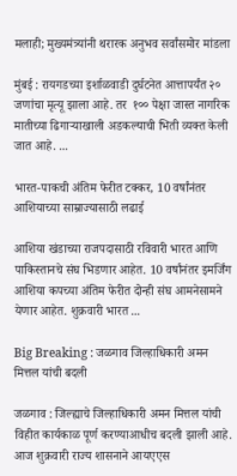मलाही; मुख्यमंत्र्यांनी थरारक अनुभव सर्वांसमोर मांडला

मुंबई : रायगडच्या इर्शाळवाडी दुर्घटनेत आत्तापर्यंत २० जणांचा मृत्यू झाला आहे. तर  १०० पेक्षा जास्त नागरिक मातीच्या ढिगाऱ्याखाली अडकल्याची भिती व्यक्त केली जात आहे. ...

भारत-पाकची अंतिम फेरीत टक्कर, 10 वर्षांनंतर आशियाच्या साम्राज्यासाठी लढाई

आशिया खंडाच्या राजपदासाठी रविवारी भारत आणि पाकिस्तानचे संघ भिडणार आहेत. 10 वर्षांनंतर इमर्जिंग आशिया कपच्या अंतिम फेरीत दोन्ही संघ आमनेसामने येणार आहेत. शुक्रवारी भारत ...

Big Breaking : जळगाव जिल्हाधिकारी अमन मित्तल यांची बदली

जळगाव : जिल्ह्याचे जिल्हाधिकारी अमन मित्तल यांची विहीत कार्यकाळ पूर्ण करण्याआधीच बदली झाली आहे. आज शुक्रवारी राज्य शासनाने आयएएस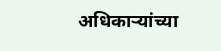अधिकाऱ्यांच्या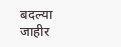बदल्या जाहीर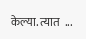केल्या. त्यात  ...